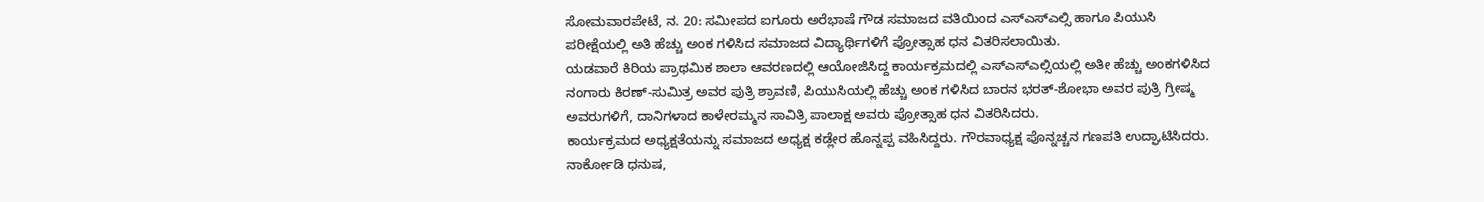ಸೋಮವಾರಪೇಟೆ, ನ. 20: ಸಮೀಪದ ಐಗೂರು ಅರೆಭಾಷೆ ಗೌಡ ಸಮಾಜದ ವತಿಯಿಂದ ಎಸ್ಎಸ್ಎಲ್ಸಿ ಹಾಗೂ ಪಿಯುಸಿ ಪರೀಕ್ಷೆಯಲ್ಲಿ ಅತಿ ಹೆಚ್ಚು ಅಂಕ ಗಳಿಸಿದ ಸಮಾಜದ ವಿದ್ಯಾರ್ಥಿಗಳಿಗೆ ಪ್ರೋತ್ಸಾಹ ಧನ ವಿತರಿಸಲಾಯಿತು.
ಯಡವಾರೆ ಕಿರಿಯ ಪ್ರಾಥಮಿಕ ಶಾಲಾ ಆವರಣದಲ್ಲಿ ಆಯೋಜಿಸಿದ್ದ ಕಾರ್ಯಕ್ರಮದಲ್ಲಿ ಎಸ್ಎಸ್ಎಲ್ಸಿಯಲ್ಲಿ ಅತೀ ಹೆಚ್ಚು ಅಂಕಗಳಿಸಿದ ನಂಗಾರು ಕಿರಣ್-ಸುಮಿತ್ರ ಅವರ ಪುತ್ರಿ ಶ್ರಾವಣಿ, ಪಿಯುಸಿಯಲ್ಲಿ ಹೆಚ್ಚು ಅಂಕ ಗಳಿಸಿದ ಬಾರನ ಭರತ್-ಶೋಭಾ ಅವರ ಪುತ್ರಿ ಗ್ರೀಷ್ಮ ಅವರುಗಳಿಗೆ, ದಾನಿಗಳಾದ ಕಾಳೇರಮ್ಮನ ಸಾವಿತ್ರಿ ಪಾಲಾಕ್ಷ ಅವರು ಪ್ರೋತ್ಸಾಹ ಧನ ವಿತರಿಸಿದರು.
ಕಾರ್ಯಕ್ರಮದ ಅಧ್ಯಕ್ಷತೆಯನ್ನು ಸಮಾಜದ ಅಧ್ಯಕ್ಷ ಕಡ್ಲೇರ ಹೊನ್ನಪ್ಪ ವಹಿಸಿದ್ದರು. ಗೌರವಾಧ್ಯಕ್ಷ ಪೊನ್ನಚ್ಚನ ಗಣಪತಿ ಉದ್ಘಾಟಿಸಿದರು. ನಾರ್ಕೋಡಿ ಧನುಷ,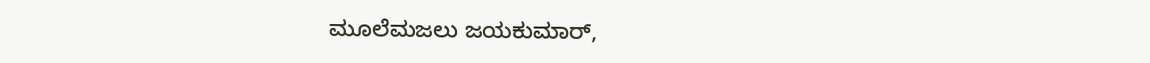ಮೂಲೆಮಜಲು ಜಯಕುಮಾರ್,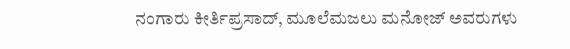ನಂಗಾರು ಕೀರ್ತಿಪ್ರಸಾದ್, ಮೂಲೆಮಜಲು ಮನೋಜ್ ಅವರುಗಳು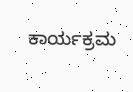ಕಾರ್ಯಕ್ರಮ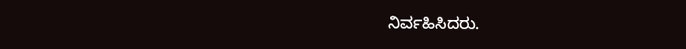ನಿರ್ವಹಿಸಿದರು.